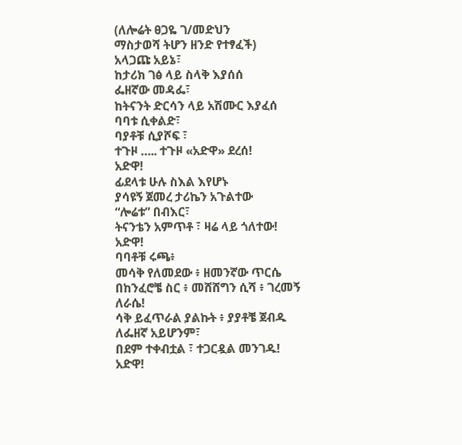(ለሎሬት ፀጋዬ ገ/መድህን
ማስታወሻ ትሆን ዘንድ የተፃፈች)
አላጋጩ አይኔ፣
ከታሪክ ገፅ ላይ ስላቅ እያሰሰ
ፌዘኛው መዳፌ፣
ከትናንት ድርሳን ላይ አሽሙር እያፈሰ
ባባቱ ሲቀልድ፣
ባያቶቹ ሲያሾፍ ፣
ተጉዞ ….. ተጉዞ «አድዋ» ደረሰ!
አድዋ!
ፊደላቱ ሁሉ ስእል እየሆኑ
ያሳዩኝ ጀመረ ታሪኬን አጉልተው
“ሎሬቱ” በብእር፣
ትናንቴን አምጥቶ ፣ ዛሬ ላይ ጎለተው!
አድዋ!
ባባቶቹ ሩጫ፥
መሳቅ የለመደው ፥ ዘመንኛው ጥርሴ
በከንፈሮቼ ስር ፥ መሸሸግን ሲሻ ፥ ገረመኝ ለራሴ!
ሳቅ ይፈጥራል ያልኩት ፥ ያያቶቼ ጀብዱ
ለፌዘኛ አይሆንም፣
በደም ተቀብቷል ፣ ተጋርዷል መንገዱ!
አድዋ!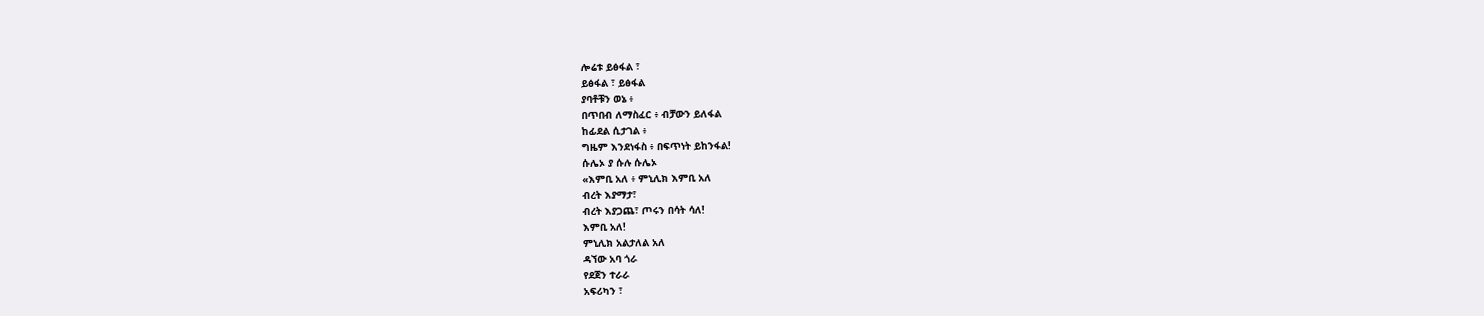ሎሬቱ ይፅፋል ፣
ይፅፋል ፣ ይፅፋል
ያባቶቹን ወኔ ፥
በጥበብ ለማስፈር ፥ ብቻውን ይለፋል
ከፊደል ሲታገል ፥
ግዜም እንደነፋስ ፥ በፍጥነት ይከንፋል!
ሱሌኦ ያ ሱሉ ሱሌኦ
«እምቢ አለ ፥ ምኒሊክ እምቢ አለ
ብረት እያማታ፣
ብረት እያጋጨ፣ ጦሩን በሳት ሳለ!
እምቢ አለ!
ምኒሊክ አልታለል አለ
ዳኘው አባ ጎራ
የደጀን ተራራ
አፍሪካን ፣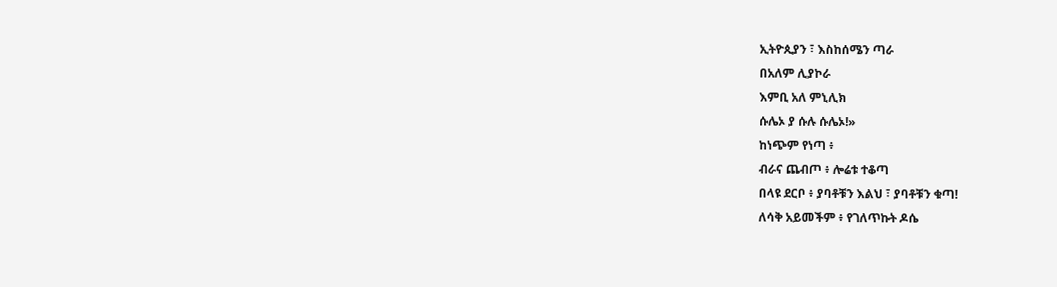ኢትዮጲያን ፣ እስከሰሜን ጣራ
በአለም ሊያኮራ
እምቢ አለ ምኒሊክ
ሱሌኦ ያ ሱሉ ሱሌኦ!»
ከነጭም የነጣ ፥
ብራና ጨብጦ ፥ ሎሬቱ ተቆጣ
በላዩ ደርቦ ፥ ያባቶቹን እልህ ፣ ያባቶቹን ቁጣ!
ለሳቅ አይመችም ፥ የገለጥኩት ዶሴ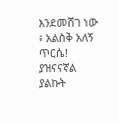እንደመሸገ ነው ፥ አልስቅ አለኝ ጥርሴ!
ያዝናናኛል ያልኩት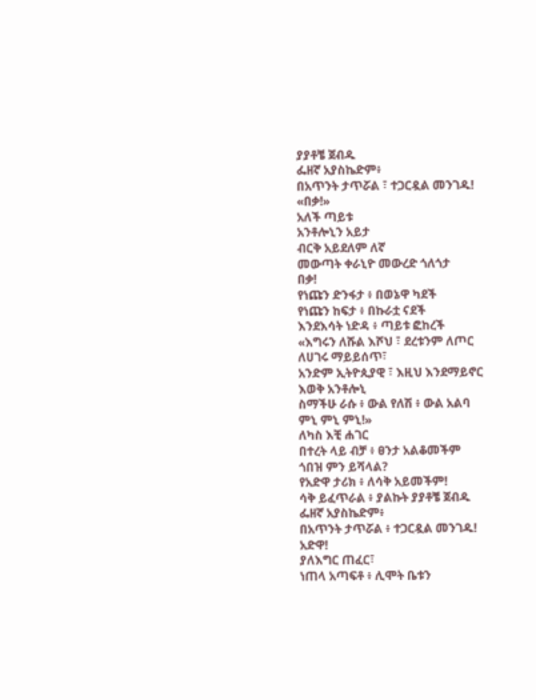ያያቶቼ ጀብዱ
ፌዘኛ አያስኬድም፥
በአጥንት ታጥሯል ፣ ተጋርዷል መንገዱ!
«በቃ!»
አለች ጣይቱ
አንቶሎኒን አይታ
ብርቅ አይደለም ለኛ
መውጣት ቀራኒዮ መውረድ ጎለጎታ
በቃ!
የነጩን ድንፋታ ፥ በወኔዋ ካደች
የነጩን ከፍታ ፥ በኩራቷ ናደች
እንደእሳት ነድዳ ፥ ጣይቱ ፎከረች
«እግሩን ለሹል እሾህ ፣ ደረቱንም ለጦር
ለሀገሩ ማይይሰጥ፣
አንድም ኢትዮጲያዊ ፣ እዚህ እንደማይኖር
እወቅ አንቶሎኒ
ስማችሁ ራሱ ፥ ውል የለሽ ፥ ውል አልባ
ምኒ ምኒ ምኒ!»
ለካስ እቺ ሐገር
በተረት ላይ ብቻ ፥ ፀንታ አልቆመችም
ጎበዝ ምን ይሻላል?
የአድዋ ታሪክ ፥ ለሳቅ አይመችም!
ሳቅ ይፈጥራል ፥ ያልኩት ያያቶቼ ጀብዱ
ፌዘኛ አያስኬድም፥
በአጥንት ታጥሯል ፥ ተጋርዷል መንገዱ!
አድዋ!
ያለእግር ጠፈር፣
ነጠላ አጣፍቶ ፥ ሊሞት ቤቱን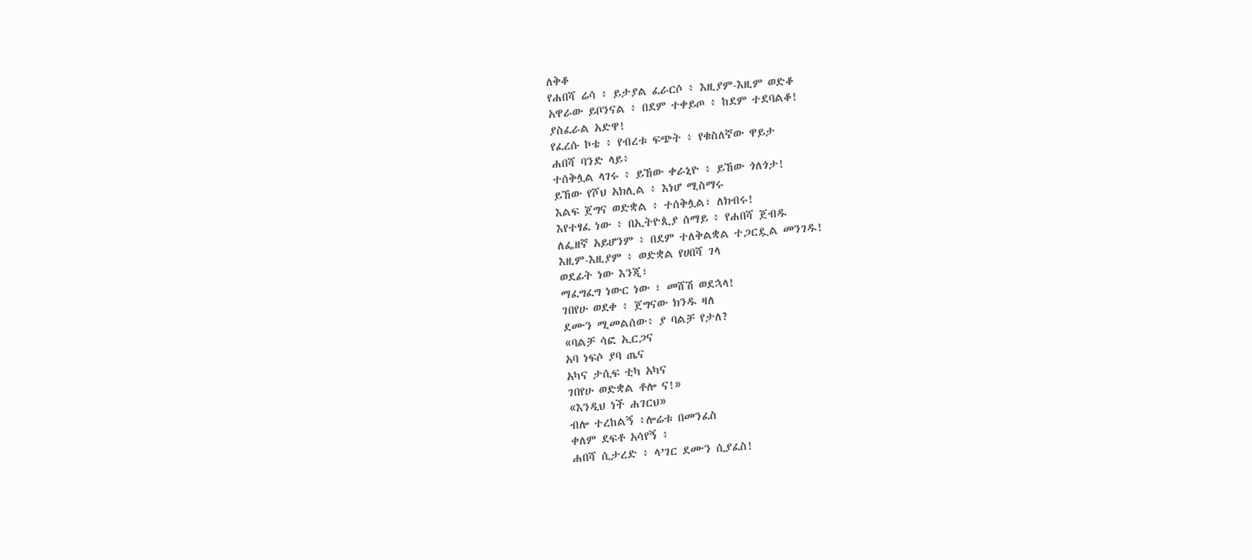ለቅቆ
የሐበሻ ሬሳ ፥ ይታያል ፈራርሶ ፥ እዚያም-እዚም ወድቆ
አዋራው ይቦንናል ፥ በደም ተቀይጦ ፥ ከደም ተደባልቆ!
ያስፈራል አድዋ!
የፈረሱ ኮቴ ፥ የብረቱ ፍጭት ፥ የቁስለኛው ዋይታ
ሐበሻ ባንድ ላይ፥
ተሰቅሏል ላገሩ ፥ ይኸው ቀራኒዮ ፥ ይኸው ጎለጎታ!
ይኸው የሾህ አክሊል ፥ እነሆ ሚስማሩ
እልፍ ጀግና ወድቋል ፥ ተሰቅሏል፣ ለክብሩ!
እየተፃፈ ነው ፥ በኢትዮጲያ ሰማይ ፥ የሐበሻ ጀብዱ
ለፌዘኛ አይሆንም ፥ በደም ተለቅልቋል ተጋርዷል መንገዱ!
እዚም-እዚያም ፥ ወድቋል የሀበሻ ገላ
ወደፊት ነው እንጂ፣
ማፈግፈግ ነውር ነው ፣ መሸሽ ወደኋላ!
ገበየሁ ወደቀ ፥ ጀግናው ክንዱ ዛለ
ደሙን ሚመልሰው፥ ያ ባልቻ የታለ?
«ባልቻ ሳፎ ኢርጋና
አባ ነፍሶ ያባ ጤና
አካና ታሲፍ ቲካ አካና
ገበየሁ ወድቋል ቶሎ ና!»
«እንዲህ ነች ሐገርህ»
ብሎ ተረከልኝ ፥ሎሬቱ በመንፈስ
ቀለም ደፍቶ አሳየኝ ፥
ሐበሻ ሲታረድ ፥ ላ’ገር ደሙን ሲያፈስ!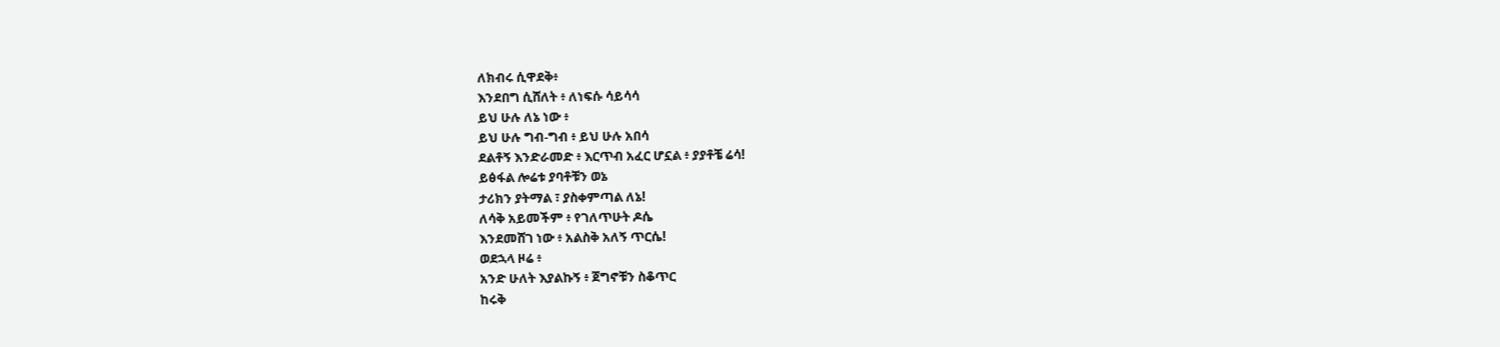ለክብሩ ሲዋደቅ፥
እንደበግ ሲሸለት ፥ ለነፍሱ ሳይሳሳ
ይህ ሁሉ ለኔ ነው ፥
ይህ ሁሉ ግብ-ግብ ፥ ይህ ሁሉ አበሳ
ደልቶኝ እንድራመድ ፥ እርጥብ አፈር ሆኗል ፥ ያያቶቼ ሬሳ!
ይፅፋል ሎሬቱ ያባቶቹን ወኔ
ታሪክን ያትማል ፣ ያስቀምጣል ለኔ!
ለሳቅ አይመችም ፥ የገለጥሁት ዶሴ
እንደመሸገ ነው ፥ አልስቅ አለኝ ጥርሴ!
ወደኋላ ዞሬ ፥
አንድ ሁለት እያልኩኝ ፥ ጀግኖቹን ስቆጥር
ከሩቅ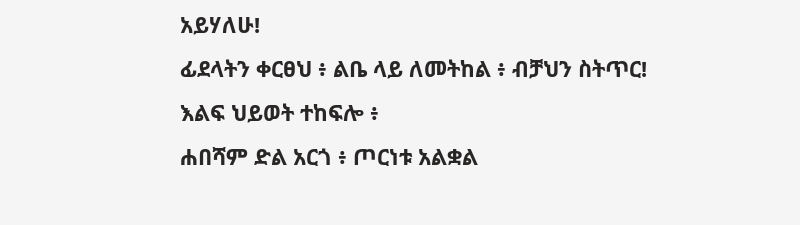አይሃለሁ!
ፊደላትን ቀርፀህ ፥ ልቤ ላይ ለመትከል ፥ ብቻህን ስትጥር!
እልፍ ህይወት ተከፍሎ ፥
ሐበሻም ድል አርጎ ፥ ጦርነቱ አልቋል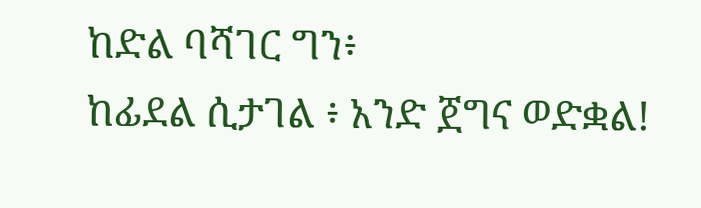ከድል ባሻገር ግን፥
ከፊደል ሲታገል ፥ አንድ ጀግና ወድቋል!